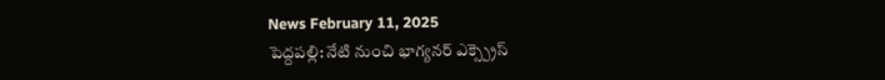News February 11, 2025
పెద్దపల్లి: నేటి నుంచి భాగ్యనర్ ఎక్స్ప్రెస్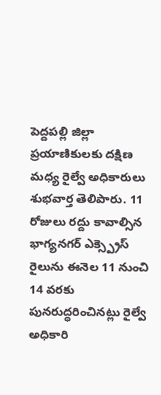పెద్దపల్లి జిల్లా ప్రయాణికులకు దక్షిణ మధ్య రైల్వే అధికారులు శుభవార్త తెలిపారు. 11 రోజులు రద్దు కావాల్సిన భాగ్యనగర్ ఎక్స్ప్రెస్ రైలును ఈనెల 11 నుంచి 14 వరకు పునరుద్ధరించినట్లు రైల్వే అధికారి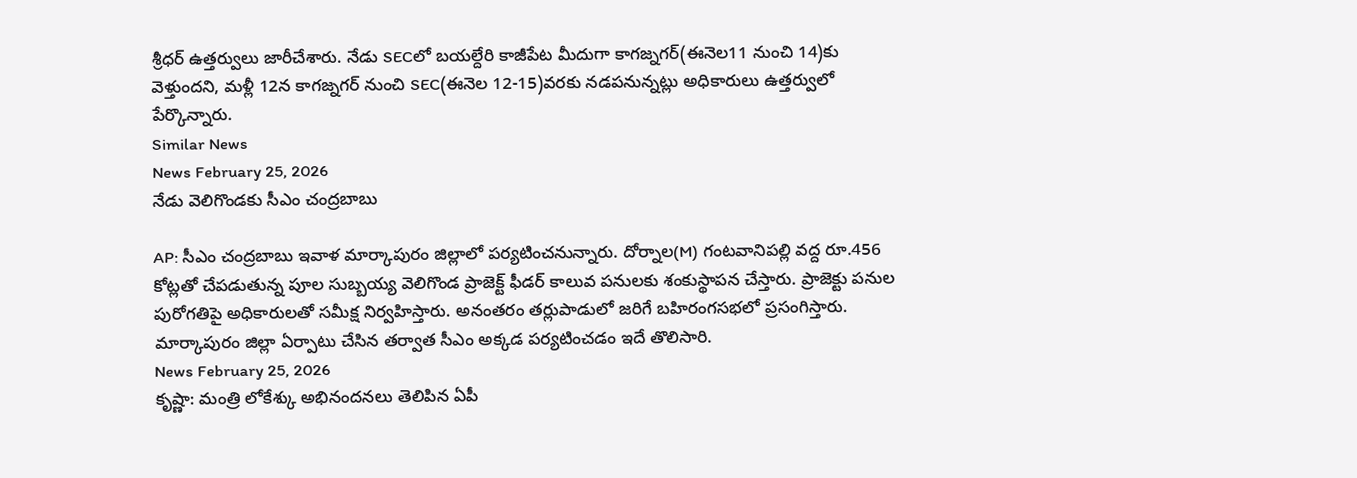శ్రీధర్ ఉత్తర్వులు జారీచేశారు. నేడు SECలో బయల్దేరి కాజీపేట మీదుగా కాగజ్నగర్(ఈనెల11 నుంచి 14)కు వెళ్తుందని, మళ్లీ 12న కాగజ్నగర్ నుంచి SEC(ఈనెల 12-15)వరకు నడపనున్నట్లు అధికారులు ఉత్తర్వులో పేర్కొన్నారు.
Similar News
News February 25, 2026
నేడు వెలిగొండకు సీఎం చంద్రబాబు

AP: సీఎం చంద్రబాబు ఇవాళ మార్కాపురం జిల్లాలో పర్యటించనున్నారు. దోర్నాల(M) గంటవానిపల్లి వద్ద రూ.456 కోట్లతో చేపడుతున్న పూల సుబ్బయ్య వెలిగొండ ప్రాజెక్ట్ ఫీడర్ కాలువ పనులకు శంకుస్థాపన చేస్తారు. ప్రాజెక్టు పనుల పురోగతిపై అధికారులతో సమీక్ష నిర్వహిస్తారు. అనంతరం తర్లుపాడులో జరిగే బహిరంగసభలో ప్రసంగిస్తారు. మార్కాపురం జిల్లా ఏర్పాటు చేసిన తర్వాత సీఎం అక్కడ పర్యటించడం ఇదే తొలిసారి.
News February 25, 2026
కృష్ణా: మంత్రి లోకేశ్కు అభినందనలు తెలిపిన ఏపీ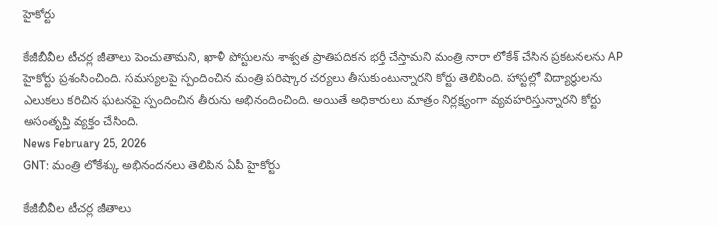హైకోర్టు

కేజీబీవీల టీచర్ల జీతాలు పెంచుతామని, ఖాళీ పోస్టులను శాశ్వత ప్రాతిపదికన భర్తీ చేస్తామని మంత్రి నారా లోకేశ్ చేసిన ప్రకటనలను AP హైకోర్టు ప్రశంసించింది. సమస్యలపై స్పందించిన మంత్రి పరిష్కార చర్యలు తీసుకుంటున్నారని కోర్టు తెలిపింది. హాస్టల్లో విద్యార్థులను ఎలుకలు కరిచిన ఘటనపై స్పందించిన తీరును అభినందించింది. అయితే అధికారులు మాత్రం నిర్లక్ష్యంగా వ్యవహరిస్తున్నారని కోర్టు అసంతృప్తి వ్యక్తం చేసింది.
News February 25, 2026
GNT: మంత్రి లోకేశ్కు అభినందనలు తెలిపిన ఏపీ హైకోర్టు

కేజీబీవీల టీచర్ల జీతాలు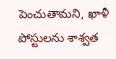పెంచుతామని, ఖాళీ పోస్టులను శాశ్వత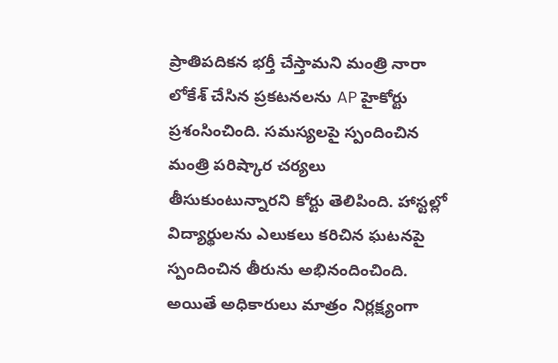ప్రాతిపదికన భర్తీ చేస్తామని మంత్రి నారా లోకేశ్ చేసిన ప్రకటనలను AP హైకోర్టు ప్రశంసించింది. సమస్యలపై స్పందించిన మంత్రి పరిష్కార చర్యలు తీసుకుంటున్నారని కోర్టు తెలిపింది. హాస్టల్లో విద్యార్థులను ఎలుకలు కరిచిన ఘటనపై స్పందించిన తీరును అభినందించింది. అయితే అధికారులు మాత్రం నిర్లక్ష్యంగా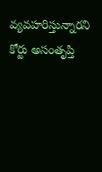వ్యవహరిస్తున్నారని కోర్టు అసంతృప్తి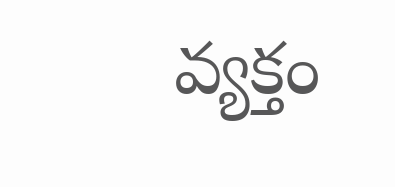వ్యక్తం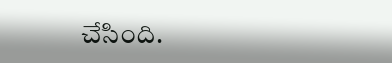చేసింది.